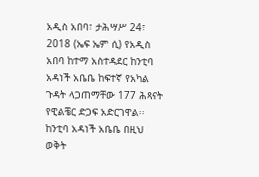አዲስ አበባ፣ ታሕሣሥ 24፣ 2018 (ኤፍ ኤም ሲ) የአዲስ አበባ ከተማ አስተዳደር ከንቲባ አዳነች አቤቤ ከፍተኛ የአካል ጉዳት ላጋጠማቸው 177 ሕጻናት የዊልቼር ድጋፍ አድርገዋል፡፡
ከንቲባ አዳነች አቤቤ በዚህ ወቅት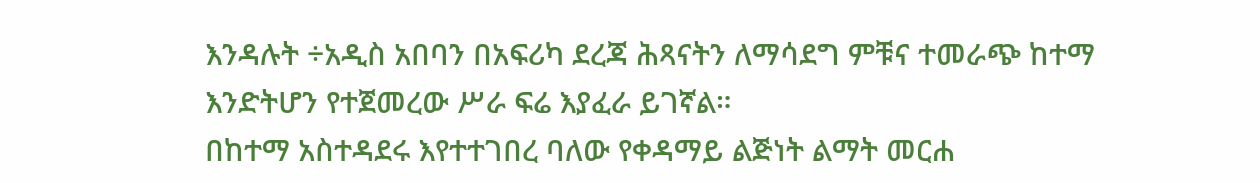እንዳሉት ÷አዲስ አበባን በአፍሪካ ደረጃ ሕጻናትን ለማሳደግ ምቹና ተመራጭ ከተማ እንድትሆን የተጀመረው ሥራ ፍሬ እያፈራ ይገኛል።
በከተማ አስተዳደሩ እየተተገበረ ባለው የቀዳማይ ልጅነት ልማት መርሐ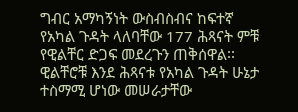ግብር አማካኝነት ውስብስብና ከፍተኛ የአካል ጉዳት ላለባቸው 177 ሕጻናት ምቹ የዊልቸር ድጋፍ መደረጉን ጠቅሰዋል፡፡
ዊልቸሮቹ እንደ ሕጻናቱ የአካል ጉዳት ሁኔታ ተስማሚ ሆነው መሠራታቸው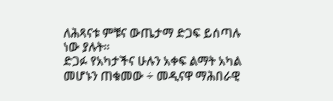ለሕጻናቱ ምቹና ውጤታማ ድጋፍ ይሰጣሉ ነው ያሉት፡፡
ድጋፉ የአካታችና ሁሉን አቀፍ ልማት አካል መሆኑን ጠቁመው ÷ መዲናዋ ማሕበራዊ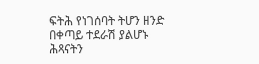ፍትሕ የነገሰባት ትሆን ዘንድ በቀጣይ ተደራሽ ያልሆኑ ሕጻናትን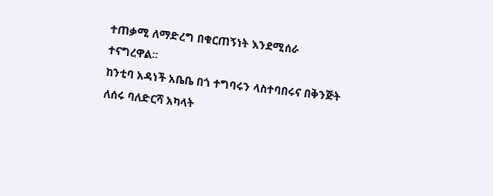ተጠቃሚ ለማድረግ በቁርጠኝነት እንደሚሰራ ተናግረዋል፡፡
ከንቲባ አዳነች አቤቤ በጎ ተግባሩን ላስተባበሩና በቅንጅት ለሰሩ ባለድርሻ አካላት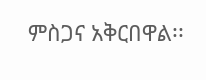ምስጋና አቅርበዋል፡፡